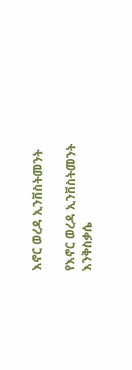እኖር ወረዳ ኢንቨስትመንት

የእኖር ወረዳ ኢንቨስትመንት እንቅስቃሴ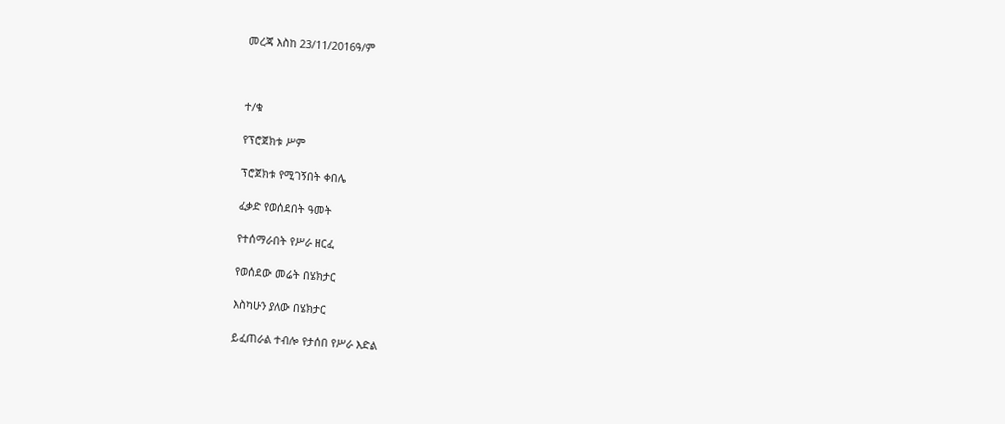መረጃ እስከ 23/11/2016ዓ/ም



ተ/ቁ

የፕሮጀክቱ ሥም

ፕሮጀክቱ የሚገኝበት ቀበሌ

ፈቃድ የወሰደበት ዓመት

የተሰማራበት የሥራ ዘርፈ

የወሰደው መሬት በሄክታር

እስካሁን ያለው በሄክታር

ይፈጠራል ተብሎ የታሰበ የሥራ እድል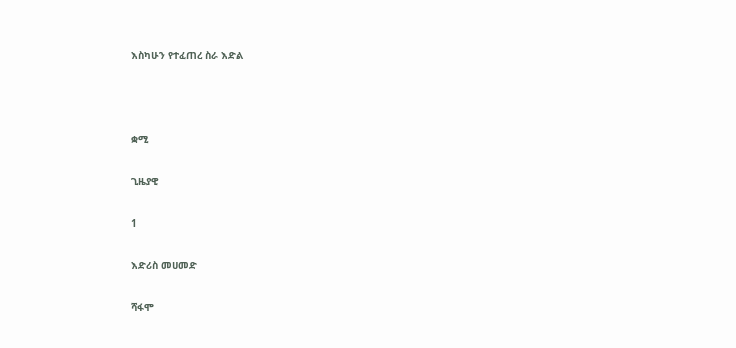እስካሁን የተፈጠረ ስራ እድል



ቋሚ

ጊዜያዊ

1

እድሪስ መሀመድ

ሻፋሞ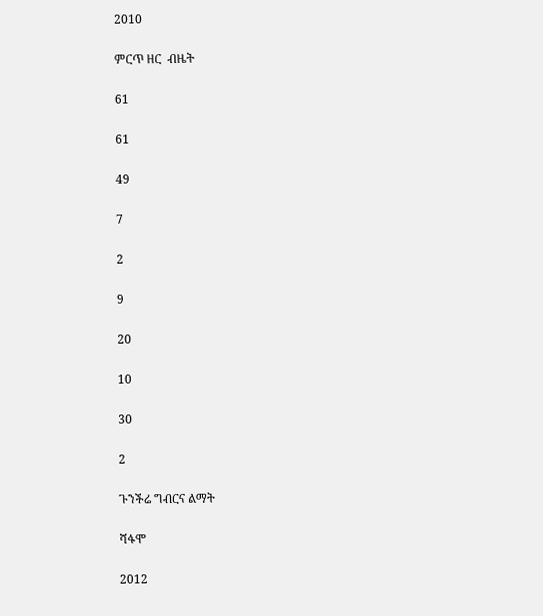2010

ምርጥ ዘር  ብዜት

61

61

49

7

2

9

20

10

30

2

ጉንችሬ ግብርና ልማት

ሻፋሞ

2012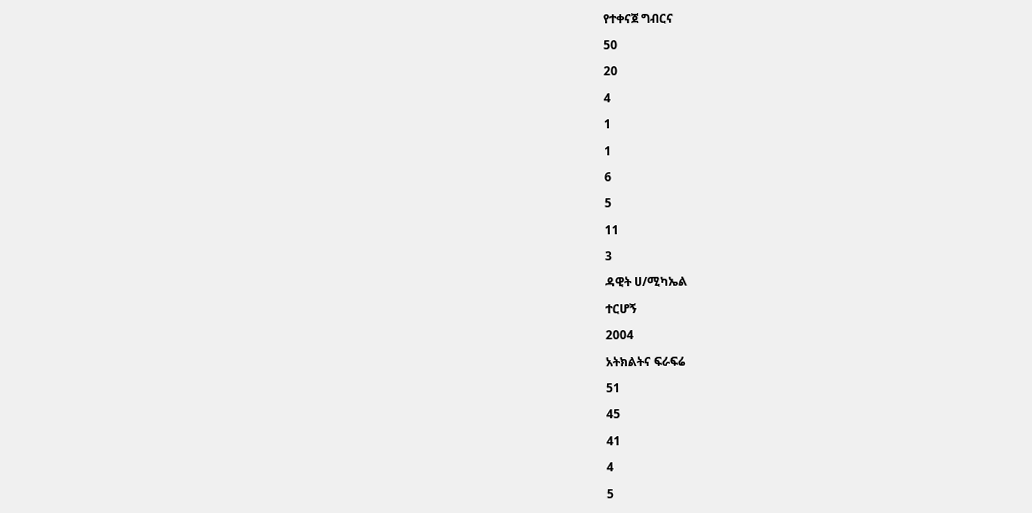የተቀናጀ ግብርና

50

20

4

1

1

6

5

11

3

ዳዊት ሀ/ሚካኤል

ተርሆኝ

2004

አትክልትና ፍራፍሬ

51

45

41

4

5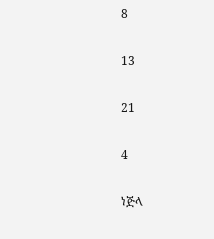8

13

21

4

ነጅላ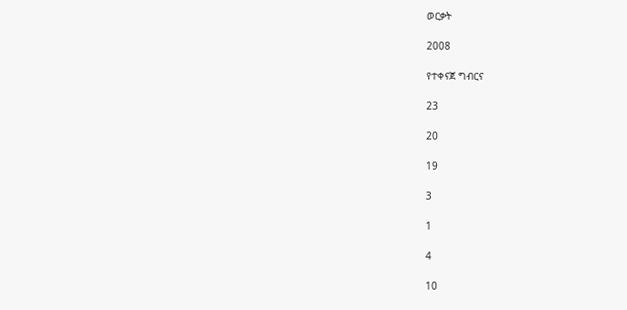ወርቃት

2008

የተቀናጀ ግብርና

23

20

19

3

1

4

10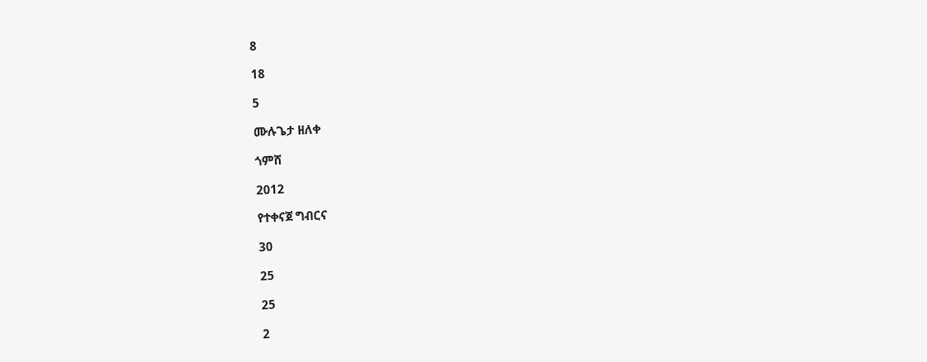8

18

5

ሙሉጌታ ዘለቀ

ጎምሸ

2012

የተቀናጀ ግብርና

30

25

25

2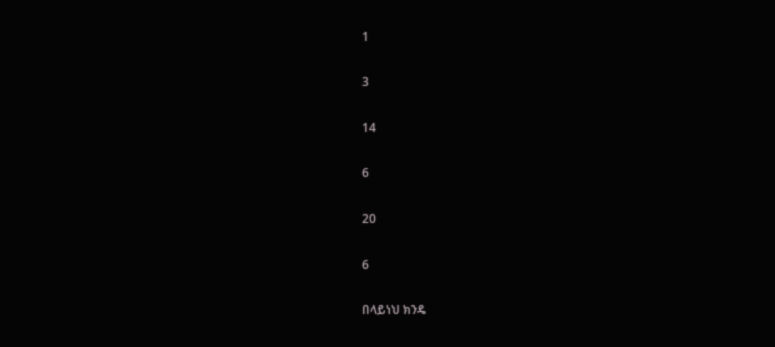1

3

14

6

20

6

በላይነህ ክንዴ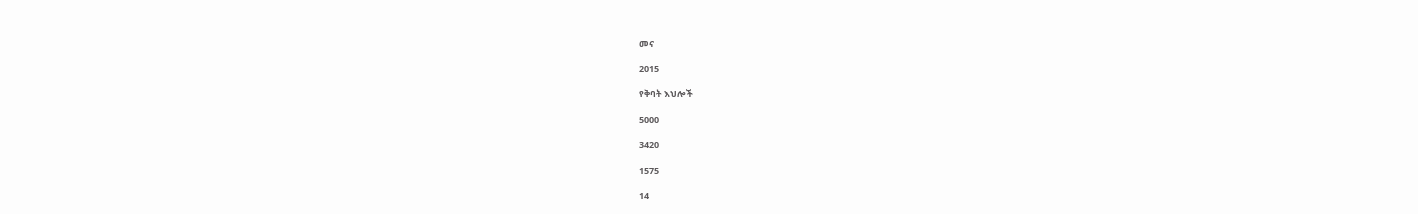መና

2015

የቅባት እህሎች

5000

3420

1575

14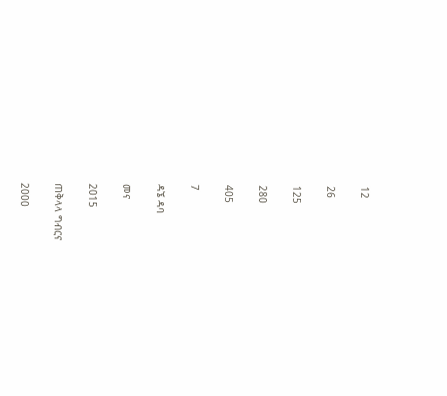12

26

125

280

405

7

ዳኜ ዳባ

መና

2015

ጠቅላላ ግብርና

2000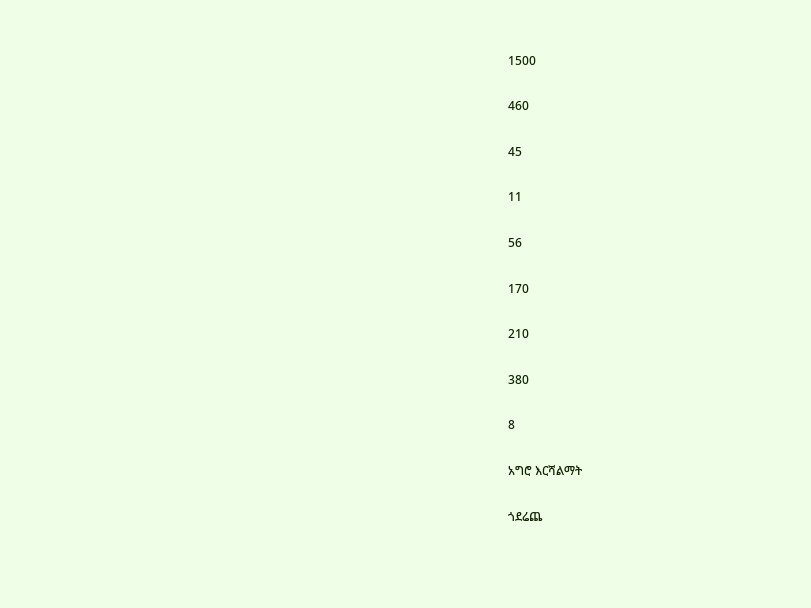1500

460

45

11

56

170

210

380

8

አግሮ እርሻልማት

ጎደሬጨ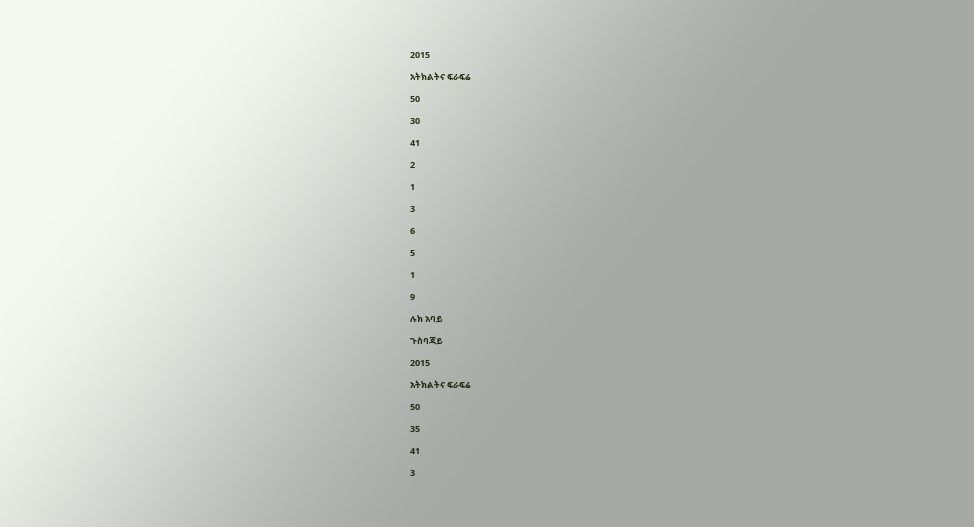2015

አትክልትና ፍራፍሬ

50

30

41

2

1

3

6

5

1

9

ሉክ አባይ

ጉስባጃይ

2015

አትክልትና ፍራፍሬ

50

35

41

3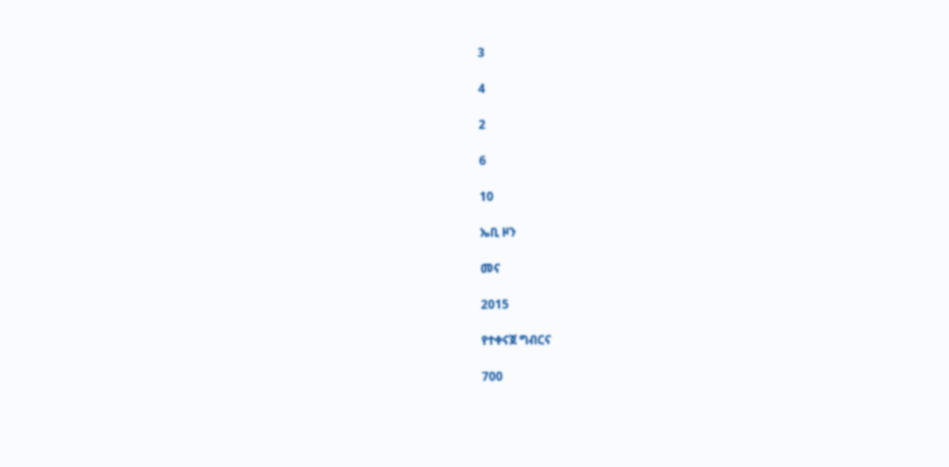3

4

2

6

10

ኤቢ ዞን

መና

2015

የተቀናጀ ግብርና

700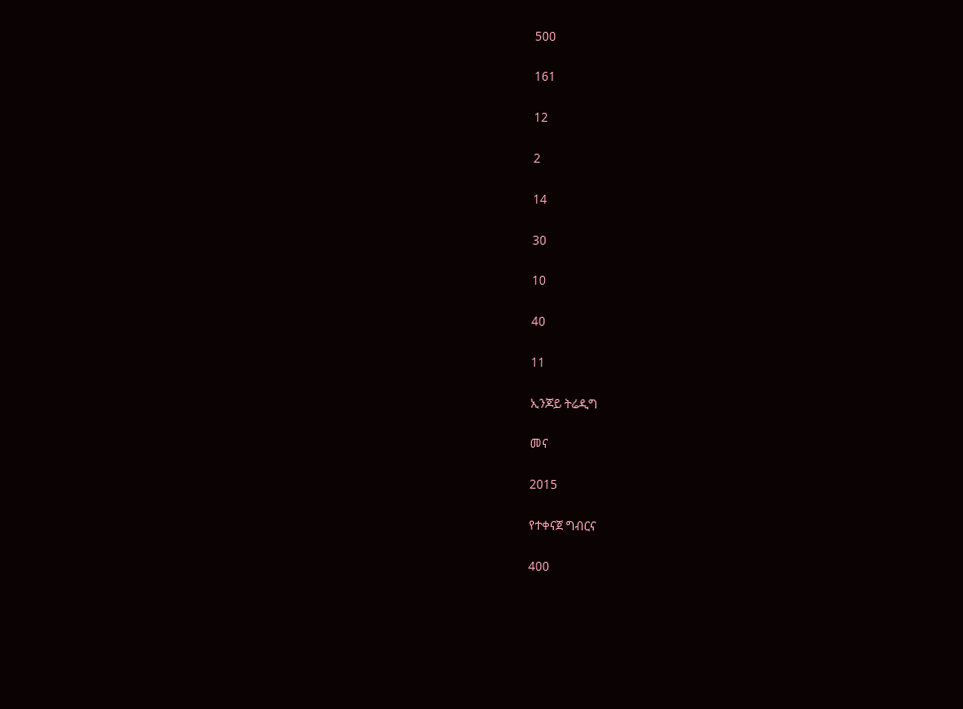500

161

12

2

14

30

10

40

11

ኢንጆይ ትሬዲግ

መና

2015

የተቀናጀ ግብርና

400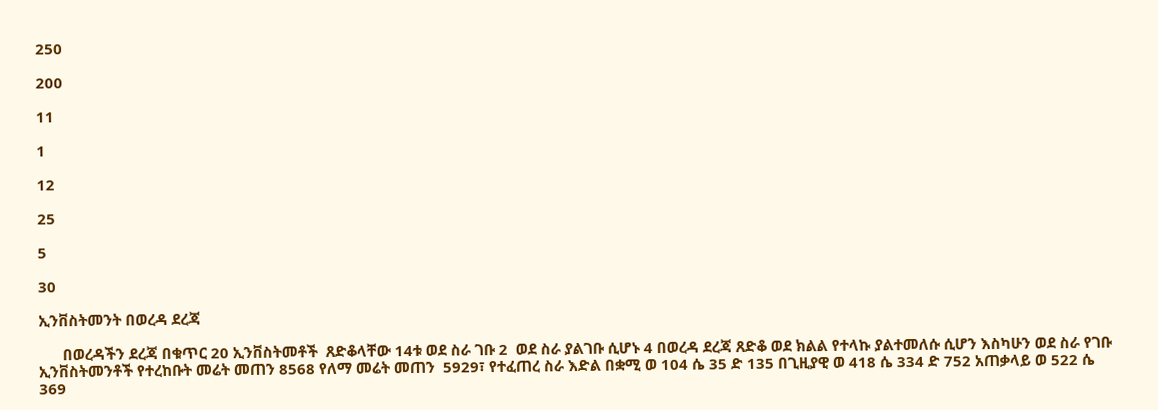250

200

11

1

12

25

5

30

ኢንቨስትመንት በወረዳ ደረጃ

      በወረዳችን ደረጃ በቁጥር 20 ኢንቨስትመቶች  ጸድቆላቸው 14ቱ ወደ ስራ ገቡ 2  ወደ ስራ ያልገቡ ሲሆኑ 4 በወረዳ ደረጃ ጸድቆ ወደ ክልል የተላኩ ያልተመለሱ ሲሆን እስካሁን ወደ ስራ የገቡ ኢንቨስትመንቶች የተረከቡት መሬት መጠን 8568 የለማ መሬት መጠን  5929፣ የተፈጠረ ስራ እድል በቋሚ ወ 104 ሴ 35 ድ 135 በጊዚያዊ ወ 418 ሴ 334 ድ 752 አጠቃላይ ወ 522 ሴ 369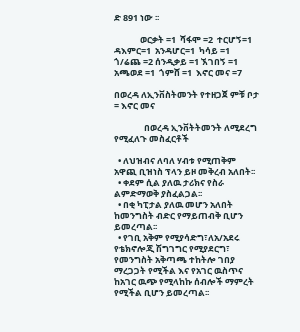ድ 891 ነው ፡፡

             ወርቃት =1  ሻፋሞ =2  ተርሆኝ=1  ዳእምር=1  አንዳሆር=1  ካሳይ =1  ጎ/ሬጨ =2 ሰንዲቃይ =1 ኧገበኝ =1  አጫወደ =1  ጎምሸ =1  እኖር መና =7

በወረዳ ለኢንቨስትመንት የተዘጋጀ ምቹ ቦታ = እኖር መና

               በወረዳ ኢንቨትትመንት ለሚደረግ የሚፈለጉ መስፈርቶች

  • ለህዝብና ለባለ ሃብቱ የሚጠቅም አዋጪ ቢዝነስ ፕላን ይዞ መቅረብ አለበት፡፡
  • ቀደም ሲል ያለዉ ታሪክና የስራ ልምድማወቅ ያስፈልጋል፡፡
  • በቂ ካፒታል ያለዉ መሆን አለበት ከመንግስት ብድር የማይጠብቅ ቢሆን ይመረጣል፡፡
  • የገቢ አቅም የሚያሳድግ፣ለአ/አደሩ የቴክኖሎጂ ሽግገግር የሚያደርግ፣ የመንግስት አቅጣጫ ተከትሎ ገበያ ማረጋጋት የሚችል እና የአገር ዉስጥና ከአገር ዉጭ የሚላከኩ ሰብሎች ማምረት የሚችል ቢሆን ይመረጣል፡፡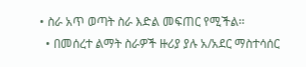• ስራ አጥ ወጣት ስራ እድል መፍጠር የሚችል፡፡
  • በመሰረተ ልማት ስራዎች ዙሪያ ያሉ አ/አደር ማስተሳሰር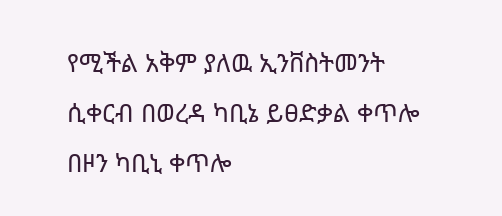የሚችል አቅም ያለዉ ኢንቨስትመንት ሲቀርብ በወረዳ ካቢኔ ይፀድቃል ቀጥሎ በዞን ካቢኒ ቀጥሎ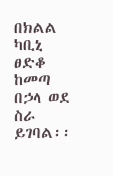በክልል ካቢኒ ፀድቆ ከመጣ በኃላ ወደ ስራ ይገባል፡፡